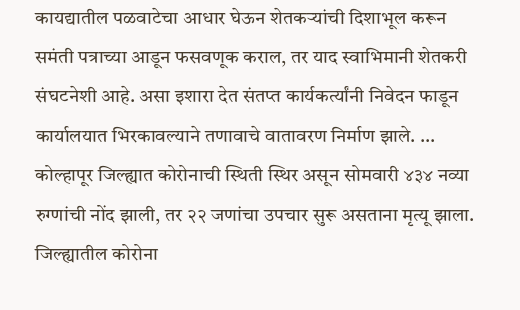कायद्यातील पळवाटेचा आधार घेऊन शेतकऱ्यांची दिशाभूल करून समंती पत्राच्या आडून फसवणूक कराल, तर याद स्वाभिमानी शेतकरी संघटनेशी आहे. असा इशारा देत संतप्त कार्यकर्त्यांनी निवेदन फाडून कार्यालयात भिरकावल्याने तणावाचे वातावरण निर्माण झाले. ...
कोल्हापूर जिल्ह्यात कोरोनाची स्थिती स्थिर असून सोमवारी ४३४ नव्या रुग्णांची नोंद झाली, तर २२ जणांचा उपचार सुरू असताना मृत्यू झाला. जिल्ह्यातील कोरोना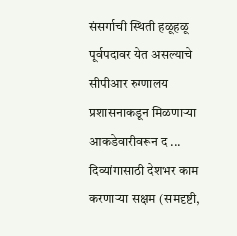संसर्गाची स्थिती हळूहळू पूर्वपदावर येत असल्याचे सीपीआर रुग्णालय प्रशासनाकडून मिळणाऱ्या आकडेवारीवरून द ...
दिव्यांगासाठी देशभर काम करणाऱ्या सक्षम (समदृष्टी,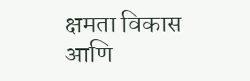क्षमता विकास आणि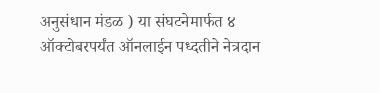अनुसंधान मंडळ ) या संघटनेमार्फत ४ ऑक्टोबरपर्यंत ऑनलाईन पध्दतीने नेत्रदान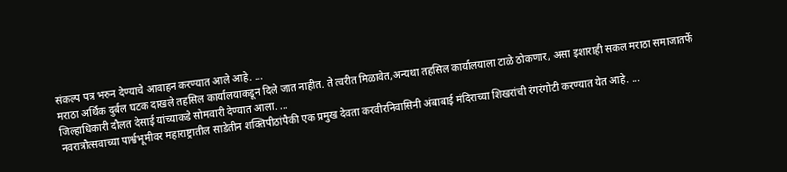संकल्प पत्र भरुन देण्याचे आवाहन करण्यात आले आहे. ...
मराठा अर्थिक दुर्बल घटक दाखले तहसिल कार्यालयाकडून दिले जात नाहीत. ते त्वरीत मिळावेत,अन्यथा तहसिल कार्यालयाला टाळे ठोकणार, असा इशाराही सकल मराठा समाजातर्फे जिल्हाधिकारी दौलत देसाई यांच्याकडे सोमवारी देण्यात आला. ...
नवरात्रौत्सवाच्या पार्श्वभूमीवर महाराष्ट्रातील साडेतीन शक्तिपीठांपैकी एक प्रमुख देवता करवीरनिवासिनी अंबाबाई मंदिराच्या शिखरांची रंगरंगोटी करण्यात येत आहे. ...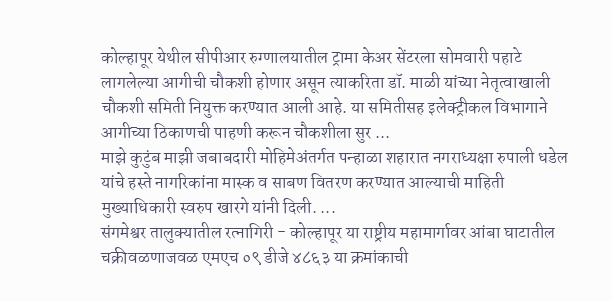कोल्हापूर येथील सीपीआर रुग्णालयातील ट्रामा केअर सेंटरला सोमवारी पहाटे लागलेल्या आगीची चौकशी होणार असून त्याकरिता डॉ. माळी यांच्या नेतृत्वाखाली चौकशी समिती नियुक्त करण्यात आली आहे. या समितीसह इलेक्ट्रीकल विभागाने आगीच्या ठिकाणची पाहणी करून चौकशीला सुर ...
माझे कुटुंब माझी जबाबदारी मोहिमेअंतर्गत पन्हाळा शहारात नगराध्यक्षा रुपाली धडेल यांचे हस्ते नागरिकांना मास्क व साबण वितरण करण्यात आल्याची माहिती मुख्याधिकारी स्वरुप खारगे यांनी दिली. ...
संगमेश्वर तालुक्यातील रत्नागिरी - कोल्हापूर या राष्ट्रीय महामार्गावर आंबा घाटातील चक्रीवळणाजवळ एमएच ०९ डीजे ४८६३ या क्रमांकाची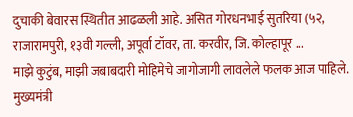दुचाकी बेवारस स्थितीत आढळली आहे. असित गोरधनभाई सुतरिया (५२, राजारामपुरी, १३वी गल्ली, अपूर्वा टॉवर, ता. करवीर, जि. कोल्हापूर ...
माझे कुटुंब, माझी जबाबदारी मोहिमेचे जागोजागी लावलेले फलक आज पाहिले. मुख्यमंत्री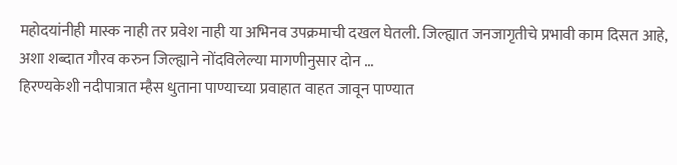महोदयांनीही मास्क नाही तर प्रवेश नाही या अभिनव उपक्रमाची दखल घेतली. जिल्ह्यात जनजागृतीचे प्रभावी काम दिसत आहे, अशा शब्दात गौरव करुन जिल्ह्याने नोंदविलेल्या मागणीनुसार दोन ...
हिरण्यकेशी नदीपात्रात म्हैस धुताना पाण्याच्या प्रवाहात वाहत जावून पाण्यात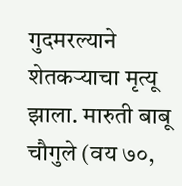गुदमरल्याने शेतकऱ्याचा मृत्यू झाला. मारुती बाबू चौगुले (वय ७०,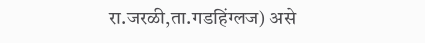रा.जरळी,ता.गडहिंग्लज) असे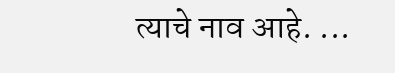त्याचे नाव आहे. ...